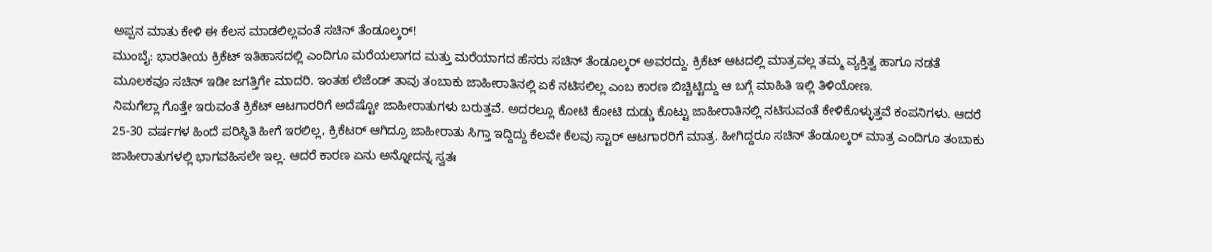ಅಪ್ಪನ ಮಾತು ಕೇಳಿ ಈ ಕೆಲಸ ಮಾಡಲಿಲ್ಲವಂತೆ ಸಚಿನ್ ತೆಂಡೂಲ್ಕರ್!
ಮುಂಬೈ: ಭಾರತೀಯ ಕ್ರಿಕೆಟ್ ಇತಿಹಾಸದಲ್ಲಿ ಎಂದಿಗೂ ಮರೆಯಲಾಗದ ಮತ್ತು ಮರೆಯಾಗದ ಹೆಸರು ಸಚಿನ್ ತೆಂಡೂಲ್ಕರ್ ಅವರದ್ದು. ಕ್ರಿಕೆಟ್ ಆಟದಲ್ಲಿ ಮಾತ್ರವಲ್ಲ ತಮ್ಮ ವ್ಯಕ್ತಿತ್ವ ಹಾಗೂ ನಡತೆ ಮೂಲಕವೂ ಸಚಿನ್ ಇಡೀ ಜಗತ್ತಿಗೇ ಮಾದರಿ. ಇಂತಹ ಲೆಜೆಂಡ್ ತಾವು ತಂಬಾಕು ಜಾಹೀರಾತಿನಲ್ಲಿ ಏಕೆ ನಟಿಸಲಿಲ್ಲ ಎಂಬ ಕಾರಣ ಬಿಚ್ಚಿಟ್ಟಿದ್ದು ಆ ಬಗ್ಗೆ ಮಾಹಿತಿ ಇಲ್ಲಿ ತಿಳಿಯೋಣ.
ನಿಮಗೆಲ್ಲಾ ಗೊತ್ತೇ ಇರುವಂತೆ ಕ್ರಿಕೆಟ್ ಆಟಗಾರರಿಗೆ ಅದೆಷ್ಟೋ ಜಾಹೀರಾತುಗಳು ಬರುತ್ತವೆ. ಅದರಲ್ಲೂ ಕೋಟಿ ಕೋಟಿ ದುಡ್ಡು ಕೊಟ್ಟು ಜಾಹೀರಾತಿನಲ್ಲಿ ನಟಿಸುವಂತೆ ಕೇಳಿಕೊಳ್ಳುತ್ತವೆ ಕಂಪನಿಗಳು. ಆದರೆ 25-30 ವರ್ಷಗಳ ಹಿಂದೆ ಪರಿಸ್ಥಿತಿ ಹೀಗೆ ಇರಲಿಲ್ಲ, ಕ್ರಿಕೆಟರ್ ಆಗಿದ್ರೂ ಜಾಹೀರಾತು ಸಿಗ್ತಾ ಇದ್ದಿದ್ದು ಕೆಲವೇ ಕೆಲವು ಸ್ಟಾರ್ ಆಟಗಾರರಿಗೆ ಮಾತ್ರ. ಹೀಗಿದ್ದರೂ ಸಚಿನ್ ತೆಂಡೂಲ್ಕರ್ ಮಾತ್ರ ಎಂದಿಗೂ ತಂಬಾಕು ಜಾಹೀರಾತುಗಳಲ್ಲಿ ಭಾಗವಹಿಸಲೇ ಇಲ್ಲ. ಆದರೆ ಕಾರಣ ಏನು ಅನ್ನೋದನ್ನ ಸ್ವತಃ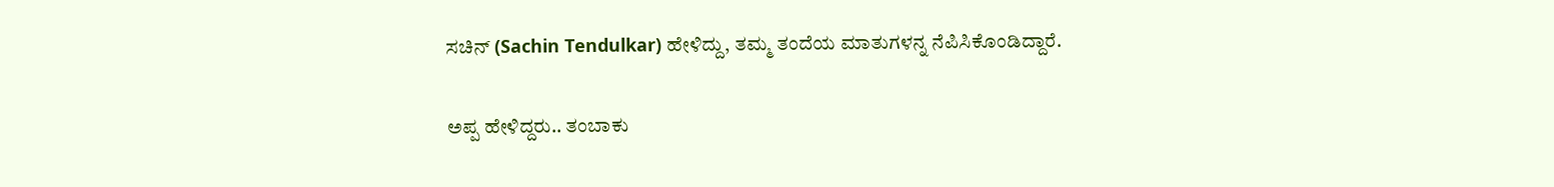ಸಚಿನ್ (Sachin Tendulkar) ಹೇಳಿದ್ದು, ತಮ್ಮ ತಂದೆಯ ಮಾತುಗಳನ್ನ ನೆಪಿಸಿಕೊಂಡಿದ್ದಾರೆ.

ಅಪ್ಪ ಹೇಳಿದ್ದರು.. ತಂಬಾಕು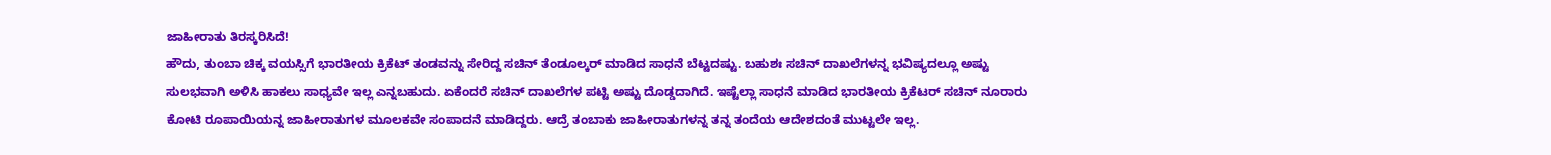ಜಾಹೀರಾತು ತಿರಸ್ಕರಿಸಿದೆ!
ಹೌದು, ತುಂಬಾ ಚಿಕ್ಕ ವಯಸ್ಸಿಗೆ ಭಾರತೀಯ ಕ್ರಿಕೆಟ್ ತಂಡವನ್ನು ಸೇರಿದ್ದ ಸಚಿನ್ ತೆಂಡೂಲ್ಕರ್ ಮಾಡಿದ ಸಾಧನೆ ಬೆಟ್ಟದಷ್ಟು. ಬಹುಶಃ ಸಚಿನ್ ದಾಖಲೆಗಳನ್ನ ಭವಿಷ್ಯದಲ್ಲೂ ಅಷ್ಟು ಸುಲಭವಾಗಿ ಅಳಿಸಿ ಹಾಕಲು ಸಾಧ್ಯವೇ ಇಲ್ಲ ಎನ್ನಬಹುದು. ಏಕೆಂದರೆ ಸಚಿನ್ ದಾಖಲೆಗಳ ಪಟ್ಟಿ ಅಷ್ಟು ದೊಡ್ಡದಾಗಿದೆ. ಇಷ್ಟೆಲ್ಲಾ ಸಾಧನೆ ಮಾಡಿದ ಭಾರತೀಯ ಕ್ರಿಕೆಟರ್ ಸಚಿನ್ ನೂರಾರು ಕೋಟಿ ರೂಪಾಯಿಯನ್ನ ಜಾಹೀರಾತುಗಳ ಮೂಲಕವೇ ಸಂಪಾದನೆ ಮಾಡಿದ್ದರು. ಆದ್ರೆ ತಂಬಾಕು ಜಾಹೀರಾತುಗಳನ್ನ ತನ್ನ ತಂದೆಯ ಆದೇಶದಂತೆ ಮುಟ್ಟಲೇ ಇಲ್ಲ.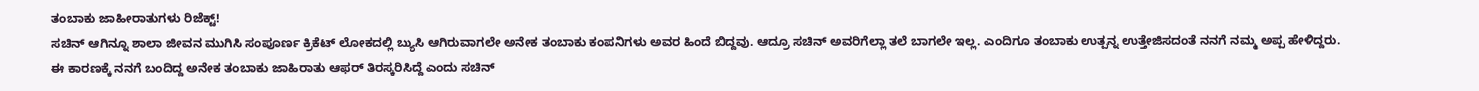ತಂಬಾಕು ಜಾಹೀರಾತುಗಳು ರಿಜೆಕ್ಟ್!
ಸಚಿನ್ ಆಗಿನ್ನೂ ಶಾಲಾ ಜೀವನ ಮುಗಿಸಿ ಸಂಪೂರ್ಣ ಕ್ರಿಕೆಟ್ ಲೋಕದಲ್ಲಿ ಬ್ಯುಸಿ ಆಗಿರುವಾಗಲೇ ಅನೇಕ ತಂಬಾಕು ಕಂಪನಿಗಳು ಅವರ ಹಿಂದೆ ಬಿದ್ದವು. ಆದ್ರೂ ಸಚಿನ್ ಅವರಿಗೆಲ್ಲಾ ತಲೆ ಬಾಗಲೇ ಇಲ್ಲ. ಎಂದಿಗೂ ತಂಬಾಕು ಉತ್ಪನ್ನ ಉತ್ತೇಜಿಸದಂತೆ ನನಗೆ ನಮ್ಮ ಅಪ್ಪ ಹೇಳಿದ್ದರು. ಈ ಕಾರಣಕ್ಕೆ ನನಗೆ ಬಂದಿದ್ದ ಅನೇಕ ತಂಬಾಕು ಜಾಹಿರಾತು ಆಫರ್ ತಿರಸ್ಕರಿಸಿದ್ದೆ ಎಂದು ಸಚಿನ್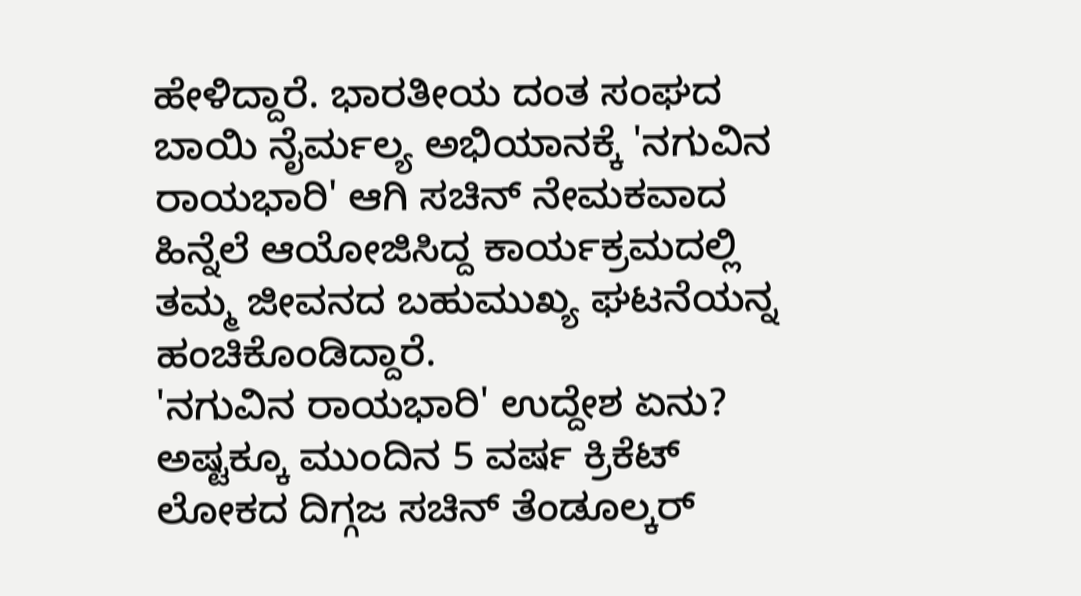ಹೇಳಿದ್ದಾರೆ. ಭಾರತೀಯ ದಂತ ಸಂಘದ ಬಾಯಿ ನೈರ್ಮಲ್ಯ ಅಭಿಯಾನಕ್ಕೆ 'ನಗುವಿನ ರಾಯಭಾರಿ' ಆಗಿ ಸಚಿನ್ ನೇಮಕವಾದ ಹಿನ್ನೆಲೆ ಆಯೋಜಿಸಿದ್ದ ಕಾರ್ಯಕ್ರಮದಲ್ಲಿ ತಮ್ಮ ಜೀವನದ ಬಹುಮುಖ್ಯ ಘಟನೆಯನ್ನ ಹಂಚಿಕೊಂಡಿದ್ದಾರೆ.
'ನಗುವಿನ ರಾಯಭಾರಿ' ಉದ್ದೇಶ ಏನು?
ಅಷ್ಟಕ್ಕೂ ಮುಂದಿನ 5 ವರ್ಷ ಕ್ರಿಕೆಟ್ ಲೋಕದ ದಿಗ್ಗಜ ಸಚಿನ್ ತೆಂಡೂಲ್ಕರ್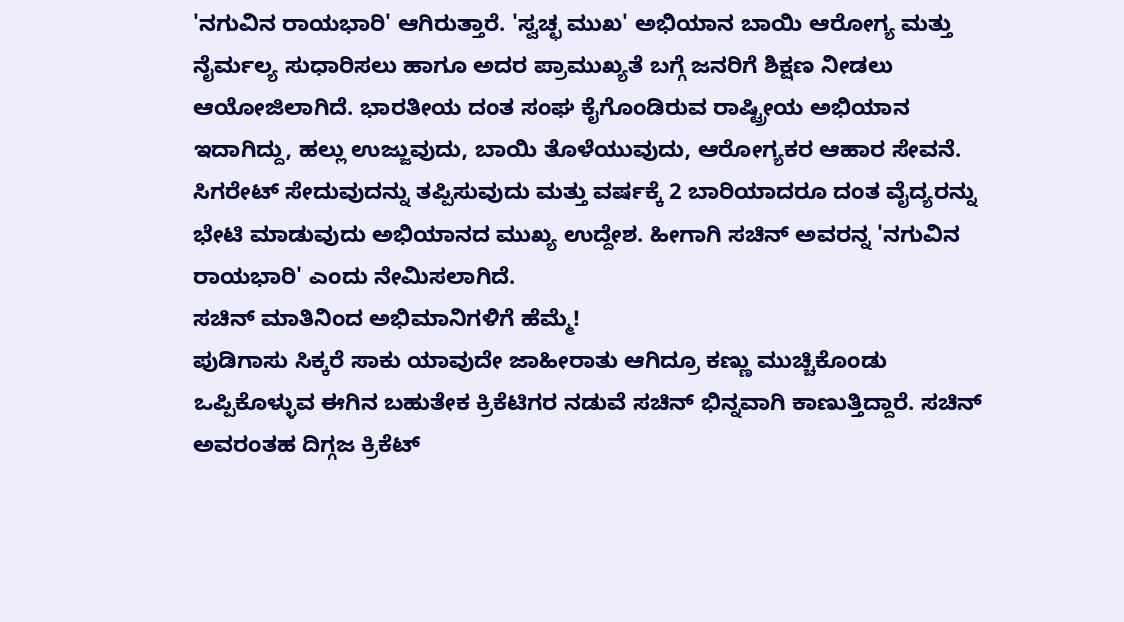'ನಗುವಿನ ರಾಯಭಾರಿ' ಆಗಿರುತ್ತಾರೆ. 'ಸ್ವಚ್ಛ ಮುಖ' ಅಭಿಯಾನ ಬಾಯಿ ಆರೋಗ್ಯ ಮತ್ತು ನೈರ್ಮಲ್ಯ ಸುಧಾರಿಸಲು ಹಾಗೂ ಅದರ ಪ್ರಾಮುಖ್ಯತೆ ಬಗ್ಗೆ ಜನರಿಗೆ ಶಿಕ್ಷಣ ನೀಡಲು ಆಯೋಜಿಲಾಗಿದೆ. ಭಾರತೀಯ ದಂತ ಸಂಘ ಕೈಗೊಂಡಿರುವ ರಾಷ್ಟ್ರೀಯ ಅಭಿಯಾನ ಇದಾಗಿದ್ದು, ಹಲ್ಲು ಉಜ್ಜುವುದು, ಬಾಯಿ ತೊಳೆಯುವುದು, ಆರೋಗ್ಯಕರ ಆಹಾರ ಸೇವನೆ. ಸಿಗರೇಟ್ ಸೇದುವುದನ್ನು ತಪ್ಪಿಸುವುದು ಮತ್ತು ವರ್ಷಕ್ಕೆ 2 ಬಾರಿಯಾದರೂ ದಂತ ವೈದ್ಯರನ್ನು ಭೇಟಿ ಮಾಡುವುದು ಅಭಿಯಾನದ ಮುಖ್ಯ ಉದ್ದೇಶ. ಹೀಗಾಗಿ ಸಚಿನ್ ಅವರನ್ನ 'ನಗುವಿನ ರಾಯಭಾರಿ' ಎಂದು ನೇಮಿಸಲಾಗಿದೆ.
ಸಚಿನ್ ಮಾತಿನಿಂದ ಅಭಿಮಾನಿಗಳಿಗೆ ಹೆಮ್ಮೆ!
ಪುಡಿಗಾಸು ಸಿಕ್ಕರೆ ಸಾಕು ಯಾವುದೇ ಜಾಹೀರಾತು ಆಗಿದ್ರೂ ಕಣ್ಣು ಮುಚ್ಚಿಕೊಂಡು ಒಪ್ಪಿಕೊಳ್ಳುವ ಈಗಿನ ಬಹುತೇಕ ಕ್ರಿಕೆಟಿಗರ ನಡುವೆ ಸಚಿನ್ ಭಿನ್ನವಾಗಿ ಕಾಣುತ್ತಿದ್ದಾರೆ. ಸಚಿನ್ ಅವರಂತಹ ದಿಗ್ಗಜ ಕ್ರಿಕೆಟ್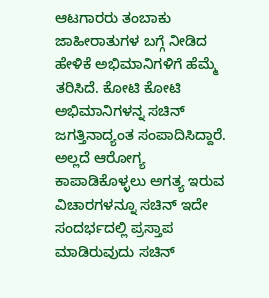ಆಟಗಾರರು ತಂಬಾಕು ಜಾಹೀರಾತುಗಳ ಬಗ್ಗೆ ನೀಡಿದ ಹೇಳಿಕೆ ಅಭಿಮಾನಿಗಳಿಗೆ ಹೆಮ್ಮೆ ತರಿಸಿದೆ. ಕೋಟಿ ಕೋಟಿ ಅಭಿಮಾನಿಗಳನ್ನ ಸಚಿನ್ ಜಗತ್ತಿನಾದ್ಯಂತ ಸಂಪಾದಿಸಿದ್ದಾರೆ. ಅಲ್ಲದೆ ಆರೋಗ್ಯ ಕಾಪಾಡಿಕೊಳ್ಳಲು ಅಗತ್ಯ ಇರುವ ವಿಚಾರಗಳನ್ನೂ ಸಚಿನ್ ಇದೇ ಸಂದರ್ಭದಲ್ಲಿ ಪ್ರಸ್ತಾಪ ಮಾಡಿರುವುದು ಸಚಿನ್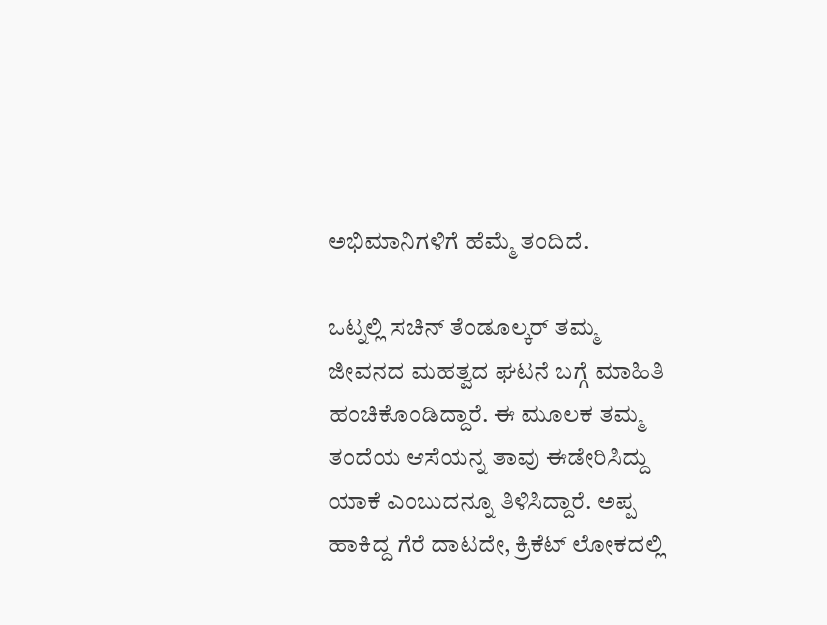ಅಭಿಮಾನಿಗಳಿಗೆ ಹೆಮ್ಮೆ ತಂದಿದೆ.

ಒಟ್ನಲ್ಲಿ ಸಚಿನ್ ತೆಂಡೂಲ್ಕರ್ ತಮ್ಮ ಜೀವನದ ಮಹತ್ವದ ಘಟನೆ ಬಗ್ಗೆ ಮಾಹಿತಿ ಹಂಚಿಕೊಂಡಿದ್ದಾರೆ. ಈ ಮೂಲಕ ತಮ್ಮ ತಂದೆಯ ಆಸೆಯನ್ನ ತಾವು ಈಡೇರಿಸಿದ್ದು ಯಾಕೆ ಎಂಬುದನ್ನೂ ತಿಳಿಸಿದ್ದಾರೆ. ಅಪ್ಪ ಹಾಕಿದ್ದ ಗೆರೆ ದಾಟದೇ, ಕ್ರಿಕೆಟ್ ಲೋಕದಲ್ಲಿ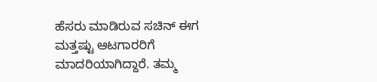ಹೆಸರು ಮಾಡಿರುವ ಸಚಿನ್ ಈಗ ಮತ್ತಷ್ಟು ಆಟಗಾರರಿಗೆ ಮಾದರಿಯಾಗಿದ್ದಾರೆ. ತಮ್ಮ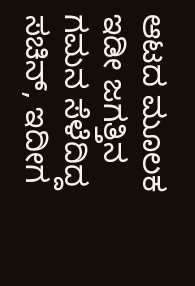ಆಟದ ಮೂಲಕ ಇಡೀ ಜಗತ್ತಿನ ಗಮನ ಸೆಳೆದಿದ್ದ ಸಚಿನ್, ಇದೀಗ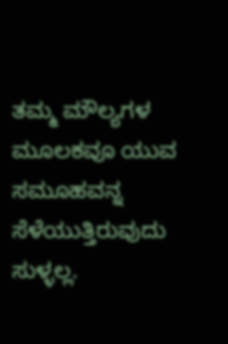ತಮ್ಮ ಮೌಲ್ಯಗಳ ಮೂಲಕವೂ ಯುವ ಸಮೂಹವನ್ನ ಸೆಳೆಯುತ್ತಿರುವುದು ಸುಳ್ಳಲ್ಲ.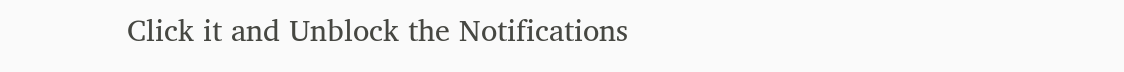Click it and Unblock the Notifications